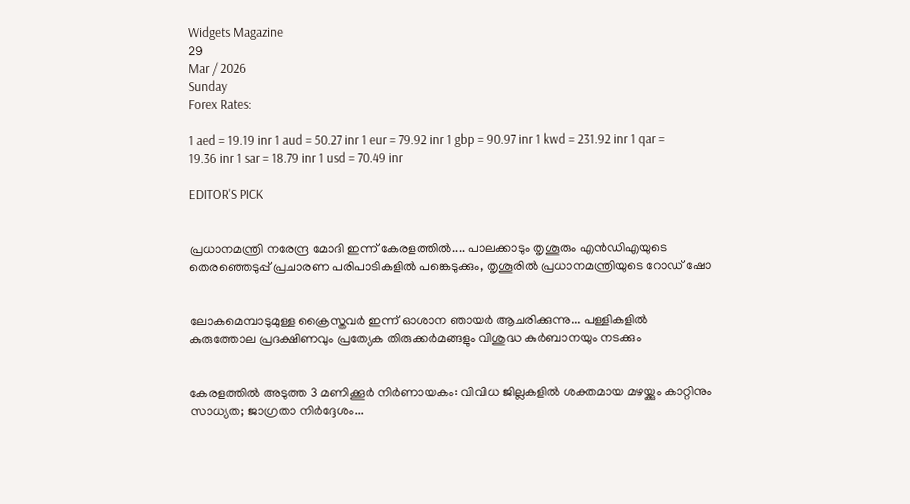Widgets Magazine
29
Mar / 2026
Sunday
Forex Rates:

1 aed = 19.19 inr 1 aud = 50.27 inr 1 eur = 79.92 inr 1 gbp = 90.97 inr 1 kwd = 231.92 inr 1 qar = 19.36 inr 1 sar = 18.79 inr 1 usd = 70.49 inr

EDITOR'S PICK


പ്രധാനമന്ത്രി നരേന്ദ്ര മോദി ഇന്ന് കേരളത്തിൽ.... പാലക്കാടും തൃശൂരും എൻഡിഎയുടെ തെരഞ്ഞെടുപ്പ് പ്രചാരണ പരിപാടികളിൽ പങ്കെടുക്കും, തൃശൂരിൽ പ്രധാനമന്ത്രിയുടെ റോഡ് ഷോ


ലോകമെമ്പാടുമുള്ള ക്രൈസ്തവർ ഇന്ന് ഓശാന ഞായർ ആചരിക്കുന്നു... പള്ളികളിൽ കുരുത്തോല പ്രദക്ഷിണവും പ്രത്യേക തിരുക്കർമങ്ങളും വിശുദ്ധ കുർബാനയും നടക്കും


കേരളത്തിൽ അടുത്ത 3 മണിക്കൂർ നിർണായകം: വിവിധ ജില്ലകളിൽ ശക്തമായ മഴയ്ക്കും കാറ്റിനും സാധ്യത; ജാഗ്രതാ നിർദ്ദേശം...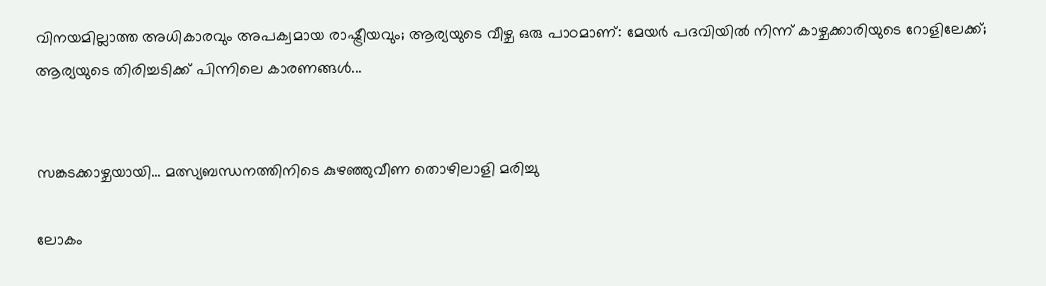വിനയമില്ലാത്ത അധികാരവും അപക്വമായ രാഷ്ട്രീയവും; ആര്യയുടെ വീഴ്ച ഒരു പാഠമാണ്: മേയർ പദവിയിൽ നിന്ന് കാഴ്ചക്കാരിയുടെ റോളിലേക്ക്; ആര്യയുടെ തിരിച്ചടിക്ക് പിന്നിലെ കാരണങ്ങൾ...


സങ്കടക്കാഴ്ചയായി... മത്സ്യബന്ധനത്തിനിടെ കുഴഞ്ഞുവീണ തൊഴിലാളി മരിച്ചു

ലോകം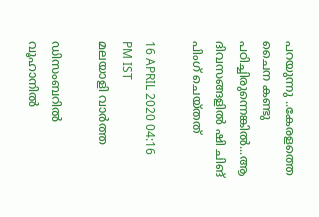പറയുന്നു ..കേരളത്തെ ചൈന കണ്ടു പഠിച്ചിരുന്നെങ്കിൽ...ആ ദിവസങ്ങളിൽ ഷി ചിങ്‌ പിംഗ് ചെയ്‌തത്‌

16 APRIL 2020 04:16 PM IST
മലയാളി വാര്‍ത്ത

ഡിസംബറിൽ വൂഹാനിൽ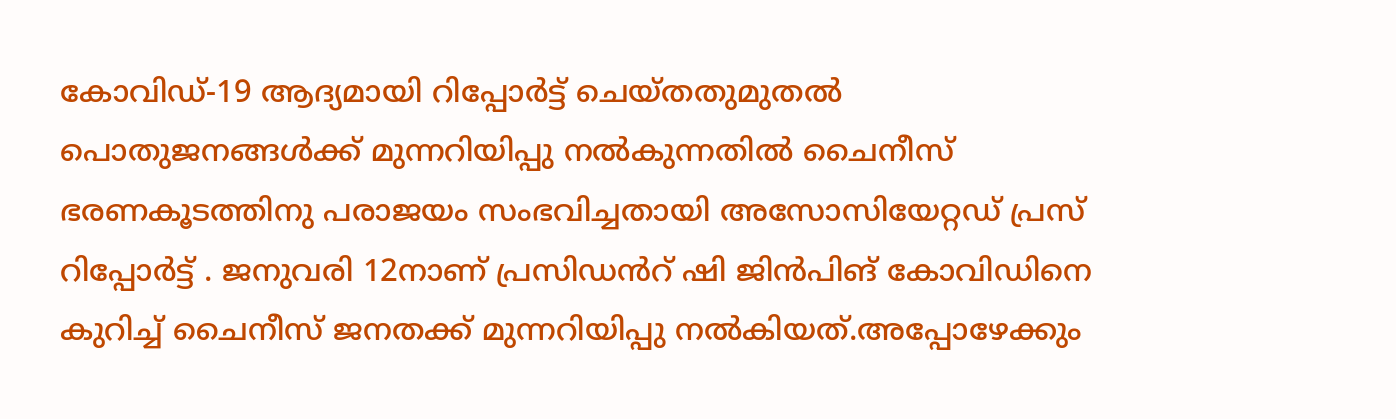കോവിഡ്-19 ആദ്യമായി റിപ്പോർട്ട് ചെയ്തതുമുതൽ പൊതുജനങ്ങൾക്ക് മുന്നറിയിപ്പു നൽകുന്നതിൽ ചൈനീസ് ഭരണകൂടത്തിനു പരാജയം സംഭവിച്ചതായി അസോസിയേറ്റഡ് പ്രസ് റിപ്പോർട്ട് . ജനുവരി 12നാണ് പ്രസിഡൻറ് ഷി ജിൻപിങ് കോവിഡിനെ കുറിച്ച് ചൈനീസ് ജനതക്ക് മുന്നറിയിപ്പു നൽകിയത്.അപ്പോഴേക്കും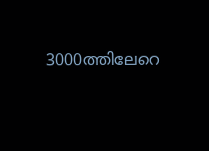3000ത്തിലേറെ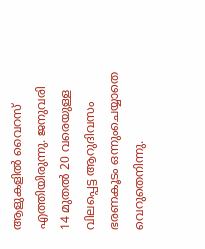ആളുകളിൽ വൈറസ് എത്തിയിരുന്നു. ജനുവരി 14 മുതൽ 20 വരെയുള്ള വിലപ്പെട്ട ആറുദിവസം ഭരണകൂടം ഒന്നുംചെയ്യാതെ വെറുതെനിന്നു.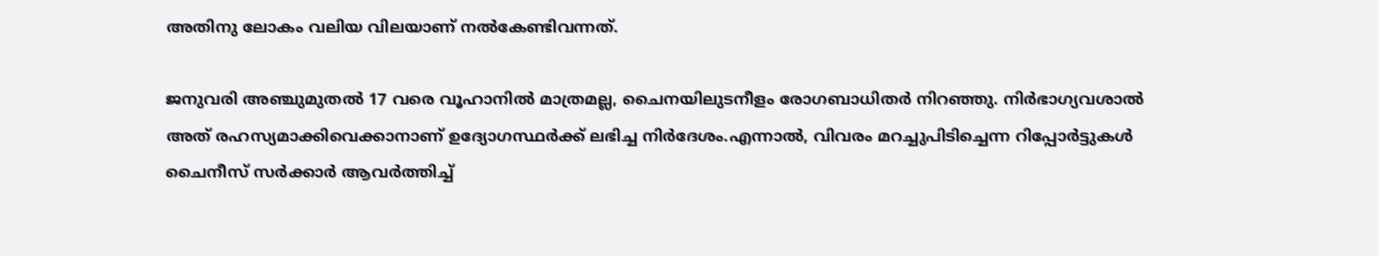അതിനു ലോകം വലിയ വിലയാണ് നൽകേണ്ടിവന്നത്.

ജനുവരി അഞ്ചുമുതൽ 17 വരെ വൂഹാനിൽ മാത്രമല്ല, ചൈനയിലുടനീളം രോഗബാധിതർ നിറഞ്ഞു. നിർഭാഗ്യവശാൽ അത് രഹസ്യമാക്കിവെക്കാനാണ് ഉദ്യോഗസ്ഥർക്ക് ലഭിച്ച നിർദേശം.എന്നാൽ, വിവരം മറച്ചുപിടിച്ചെന്ന റിപ്പോർട്ടുകൾ ചൈനീസ് സർക്കാർ ആവർത്തിച്ച്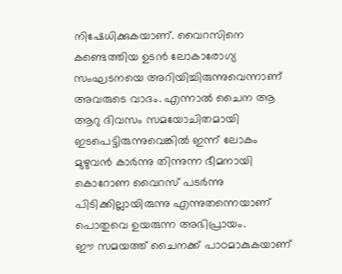നിഷേധിക്കുകയാണ്. വൈറസിനെ കണ്ടെത്തിയ ഉടൻ ലോകാരോഗ്യ സംഘടനയെ അറിയിച്ചിരുന്നുവെന്നാണ് അവരുടെ വാദം. എന്നാൽ ചൈന ആ ആറു ദിവസം സമയോചിതമായി ഇടപെട്ടിരുന്നുവെങ്കിൽ ഇന്ന് ലോകം മുഴുവൻ കാർന്നു തിന്നുന്ന ഭീമനായി കൊറോണ വൈറസ് പടർന്നു പിടിക്കില്ലായിരുന്നു എന്നുതന്നെയാണ് പൊതുവെ ഉയരുന്ന അഭിപ്രായം.
ഈ സമയത്ത് ചൈനക്ക് പാഠമാകുകയാണ്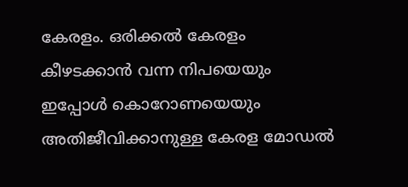കേരളം. ഒരിക്കൽ കേരളം കീഴടക്കാൻ വന്ന നിപയെയും ഇപ്പോൾ കൊറോണയെയും അതിജീവിക്കാനുള്ള കേരള മോഡൽ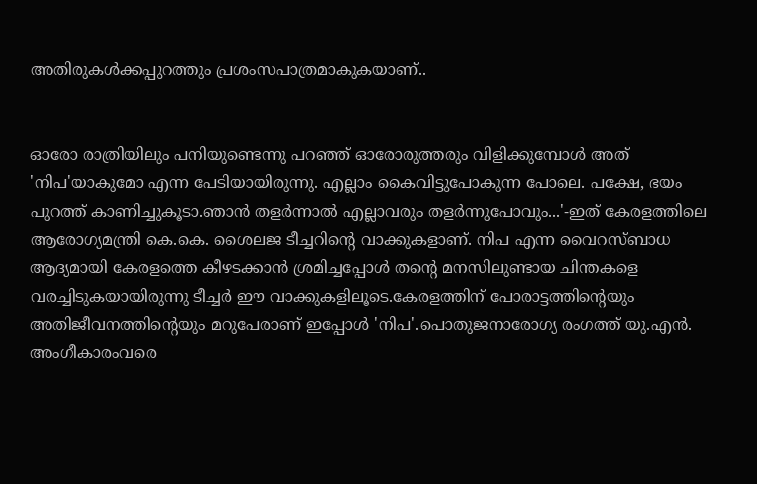അതിരുകൾക്കപ്പുറത്തും പ്രശംസപാത്രമാകുകയാണ്..


ഓരോ രാത്രിയിലും പനിയുണ്ടെന്നു പറഞ്ഞ് ഓരോരുത്തരും വിളിക്കുമ്പോള്‍ അത് 'നിപ'യാകുമോ എന്ന പേടിയായിരുന്നു. എല്ലാം കൈവിട്ടുപോകുന്ന പോലെ. പക്ഷേ, ഭയം പുറത്ത് കാണിച്ചുകൂടാ.ഞാന്‍ തളര്‍ന്നാല്‍ എല്ലാവരും തളര്‍ന്നുപോവും...'-ഇത് കേരളത്തിലെ ആരോഗ്യമന്ത്രി കെ.കെ. ശൈലജ ടീച്ചറിന്റെ വാക്കുകളാണ്. നിപ എന്ന വൈറസ്ബാധ ആദ്യമായി കേരളത്തെ കീഴടക്കാൻ ശ്രമിച്ചപ്പോൾ തന്റെ മനസിലുണ്ടായ ചിന്തകളെ വരച്ചിടുകയായിരുന്നു ടീച്ചർ ഈ വാക്കുകളിലൂടെ.കേരളത്തിന് പോരാട്ടത്തിന്റെയും അതിജീവനത്തിന്റെയും മറുപേരാണ് ഇപ്പോള്‍ 'നിപ'.പൊതുജനാരോഗ്യ രംഗത്ത് യു.എന്‍. അംഗീകാരംവരെ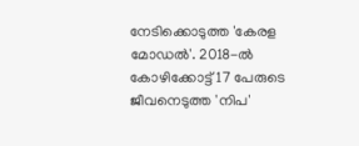നേടിക്കൊടുത്ത 'കേരള മോഡല്‍'. 2018-ല്‍ കോഴിക്കോട്ട് 17 പേരുടെ ജീവനെടുത്ത 'നിപ'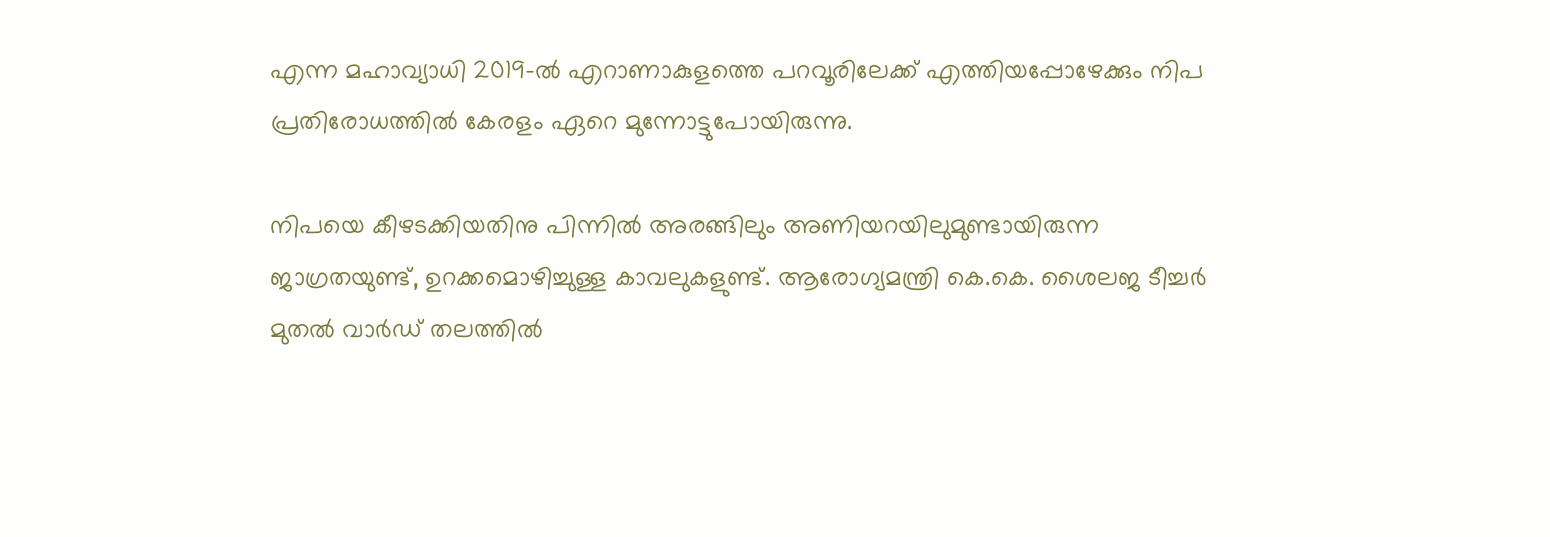എന്ന മഹാവ്യാധി 2019-ല്‍ എറാണാകുളത്തെ പറവൂരിലേക്ക് എത്തിയപ്പോഴേക്കും നിപ പ്രതിരോധത്തില്‍ കേരളം ഏറെ മുന്നോട്ടുപോയിരുന്നു.

നിപയെ കീഴടക്കിയതിനു പിന്നില്‍ അരങ്ങിലും അണിയറയിലുമുണ്ടായിരുന്ന ജാഗ്രതയുണ്ട്, ഉറക്കമൊഴിച്ചുള്ള കാവലുകളുണ്ട്. ആരോഗ്യമന്ത്രി കെ.കെ. ശൈലജ ടീച്ചര്‍ മുതല്‍ വാര്‍ഡ് തലത്തില്‍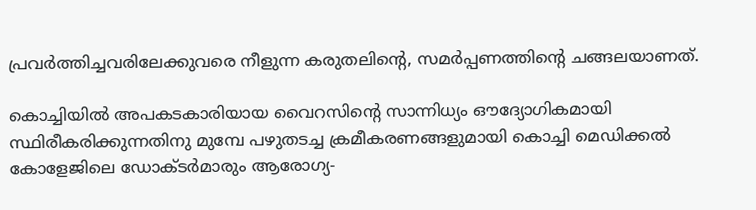പ്രവര്‍ത്തിച്ചവരിലേക്കുവരെ നീളുന്ന കരുതലിന്റെ, സമര്‍പ്പണത്തിന്റെ ചങ്ങലയാണത്.

കൊച്ചിയില്‍ അപകടകാരിയായ വൈറസിന്റെ സാന്നിധ്യം ഔദ്യോഗികമായി സ്ഥിരീകരിക്കുന്നതിനു മുമ്പേ പഴുതടച്ച ക്രമീകരണങ്ങളുമായി കൊച്ചി മെഡിക്കല്‍ കോളേജിലെ ഡോക്ടര്‍മാരും ആരോഗ്യ-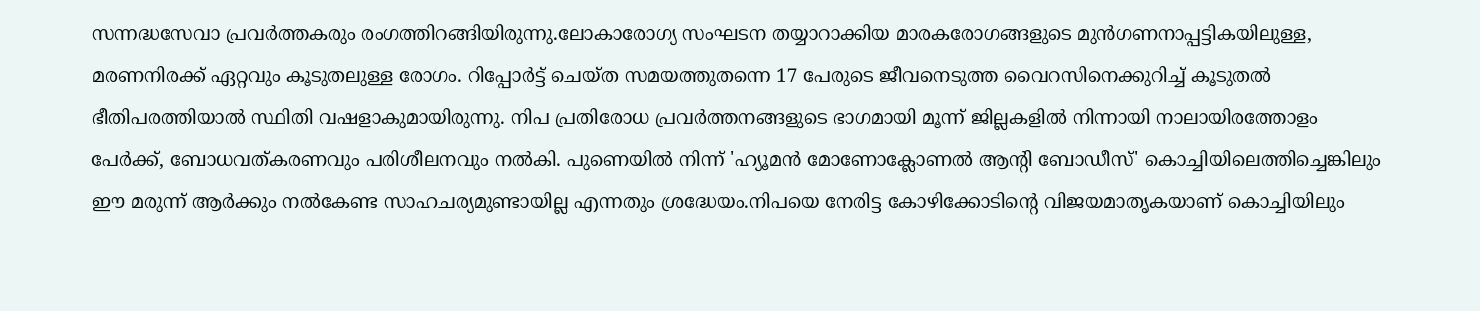സന്നദ്ധസേവാ പ്രവര്‍ത്തകരും രംഗത്തിറങ്ങിയിരുന്നു.ലോകാരോഗ്യ സംഘടന തയ്യാറാക്കിയ മാരകരോഗങ്ങളുടെ മുന്‍ഗണനാപ്പട്ടികയിലുള്ള, മരണനിരക്ക് ഏറ്റവും കൂടുതലുള്ള രോഗം. റിപ്പോര്‍ട്ട് ചെയ്ത സമയത്തുതന്നെ 17 പേരുടെ ജീവനെടുത്ത വൈറസിനെക്കുറിച്ച് കൂടുതല്‍ ഭീതിപരത്തിയാല്‍ സ്ഥിതി വഷളാകുമായിരുന്നു. നിപ പ്രതിരോധ പ്രവര്‍ത്തനങ്ങളുടെ ഭാഗമായി മൂന്ന് ജില്ലകളില്‍ നിന്നായി നാലായിരത്തോളം പേര്‍ക്ക്, ബോധവത്കരണവും പരിശീലനവും നല്‍കി. പുണെയില്‍ നിന്ന് 'ഹ്യൂമന്‍ മോണോക്ലോണല്‍ ആന്റി ബോഡീസ്' കൊച്ചിയിലെത്തിച്ചെങ്കിലും ഈ മരുന്ന് ആര്‍ക്കും നല്‍കേണ്ട സാഹചര്യമുണ്ടായില്ല എന്നതും ശ്രദ്ധേയം.നിപയെ നേരിട്ട കോഴിക്കോടിന്റെ വിജയമാതൃകയാണ് കൊച്ചിയിലും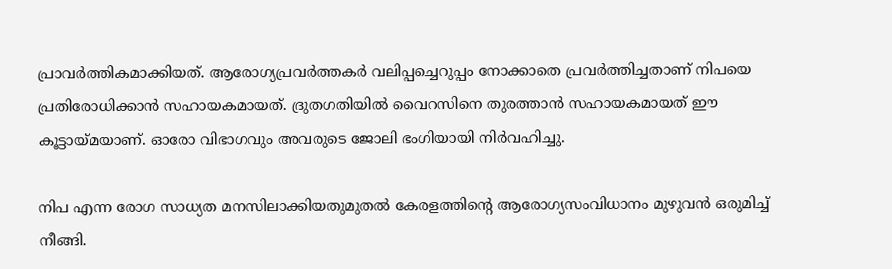പ്രാവര്‍ത്തികമാക്കിയത്. ആരോഗ്യപ്രവര്‍ത്തകര്‍ വലിപ്പച്ചെറുപ്പം നോക്കാതെ പ്രവര്‍ത്തിച്ചതാണ് നിപയെ പ്രതിരോധിക്കാന്‍ സഹായകമായത്. ദ്രുതഗതിയില്‍ വൈറസിനെ തുരത്താന്‍ സഹായകമായത് ഈ കൂട്ടായ്മയാണ്. ഓരോ വിഭാഗവും അവരുടെ ജോലി ഭംഗിയായി നിര്‍വഹിച്ചു.

നിപ എന്ന രോഗ സാധ്യത മനസിലാക്കിയതുമുതല്‍ കേരളത്തിന്റെ ആരോഗ്യസംവിധാനം മുഴുവന്‍ ഒരുമിച്ച് നീങ്ങി.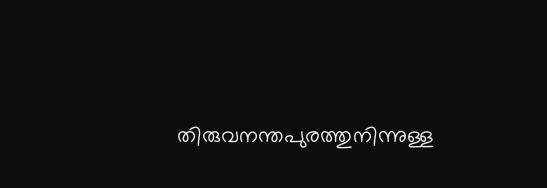തിരുവനന്തപുരത്തുനിന്നുള്ള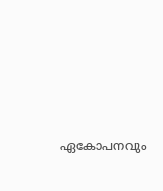ഏകോപനവും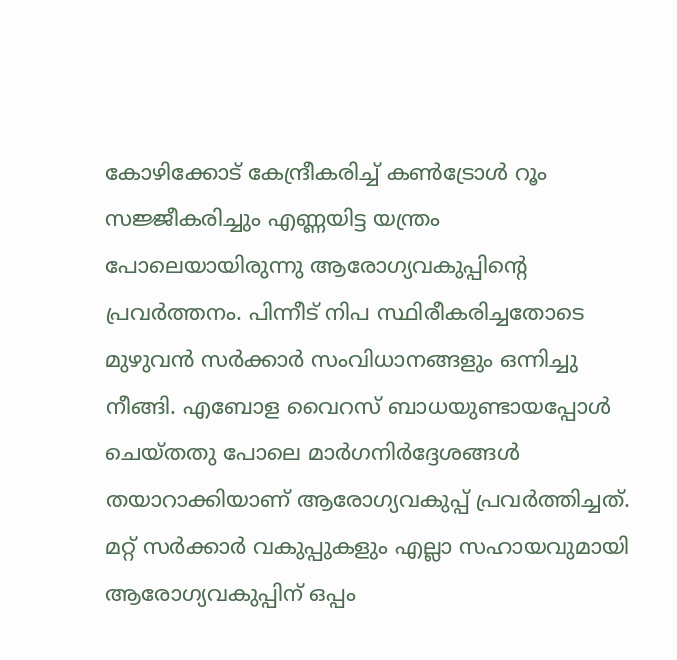കോഴിക്കോട് കേന്ദ്രീകരിച്ച് കണ്‍ട്രോള്‍ റൂം സജ്ജീകരിച്ചും എണ്ണയിട്ട യന്ത്രം പോലെയായിരുന്നു ആരോഗ്യവകുപ്പിന്റെ പ്രവര്‍ത്തനം. പിന്നീട് നിപ സ്ഥിരീകരിച്ചതോടെ മുഴുവന്‍ സര്‍ക്കാര്‍ സംവിധാനങ്ങളും ഒന്നിച്ചു നീങ്ങി. എബോള വൈറസ് ബാധയുണ്ടായപ്പോള്‍ ചെയ്തതു പോലെ മാര്‍ഗനിര്‍ദ്ദേശങ്ങള്‍ തയാറാക്കിയാണ് ആരോഗ്യവകുപ്പ് പ്രവര്‍ത്തിച്ചത്. മറ്റ് സര്‍ക്കാര്‍ വകുപ്പുകളും എല്ലാ സഹായവുമായി ആരോഗ്യവകുപ്പിന് ഒപ്പം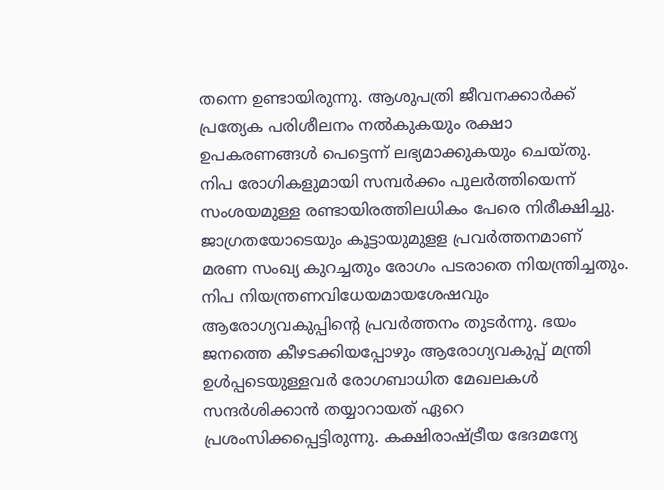തന്നെ ഉണ്ടായിരുന്നു. ആശുപത്രി ജീവനക്കാര്‍ക്ക് പ്രത്യേക പരിശീലനം നല്‍കുകയും രക്ഷാ ഉപകരണങ്ങള്‍ പെട്ടെന്ന് ലഭ്യമാക്കുകയും ചെയ്തു. നിപ രോഗികളുമായി സമ്പര്‍ക്കം പുലര്‍ത്തിയെന്ന് സംശയമുള്ള രണ്ടായിരത്തിലധികം പേരെ നിരീക്ഷിച്ചു. ജാഗ്രതയോടെയും കൂട്ടായുമുളള പ്രവര്‍ത്തനമാണ് മരണ സംഖ്യ കുറച്ചതും രോഗം പടരാതെ നിയന്ത്രിച്ചതും. നിപ നിയന്ത്രണവിധേയമായശേഷവും ആരോഗ്യവകുപ്പിന്റെ പ്രവര്‍ത്തനം തുടര്‍ന്നു. ഭയം ജനത്തെ കീഴടക്കിയപ്പോഴും ആരോഗ്യവകുപ്പ് മന്ത്രി ഉള്‍പ്പടെയുള്ളവര്‍ രോഗബാധിത മേഖലകള്‍ സന്ദര്‍ശിക്കാന്‍ തയ്യാറായത് ഏറെ പ്രശംസിക്കപ്പെട്ടിരുന്നു. കക്ഷിരാഷ്ട്രീയ ഭേദമന്യേ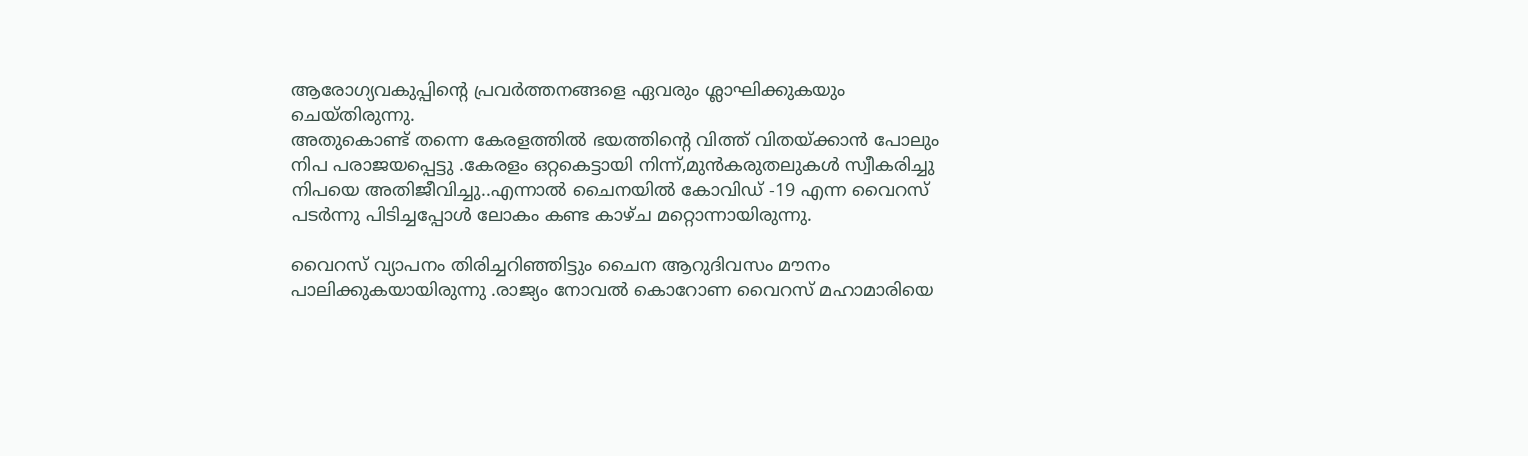ആരോഗ്യവകുപ്പിന്റെ പ്രവര്‍ത്തനങ്ങളെ ഏവരും ശ്ലാഘിക്കുകയും ചെയ്തിരുന്നു.
അതുകൊണ്ട് തന്നെ കേരളത്തിൽ ഭയത്തിന്റെ വിത്ത് വിതയ്ക്കാൻ പോലും നിപ പരാജയപ്പെട്ടു .കേരളം ഒറ്റകെട്ടായി നിന്ന്,മുൻകരുതലുകൾ സ്വീകരിച്ചു നിപയെ അതിജീവിച്ചു..എന്നാൽ ചൈനയിൽ കോവിഡ് -19 എന്ന വൈറസ് പടർന്നു പിടിച്ചപ്പോൾ ലോകം കണ്ട കാഴ്ച മറ്റൊന്നായിരുന്നു.

വൈറസ്‌ വ്യാപനം തിരിച്ചറിഞ്ഞിട്ടും ചൈന ആറുദിവസം മൗനം പാലിക്കുകയായിരുന്നു .രാജ്യം നോവല്‍ കൊറോണ വൈറസ്‌ മഹാമാരിയെ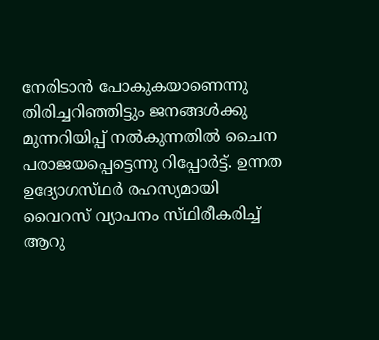നേരിടാന്‍ പോകുകയാണെന്നു തിരിച്ചറിഞ്ഞിട്ടും ജനങ്ങള്‍ക്കു മുന്നറിയിപ്പ്‌ നല്‍കുന്നതില്‍ ചൈന പരാജയപ്പെട്ടെന്നു റിപ്പോര്‍ട്ട്‌. ഉന്നത ഉദ്യോഗസ്‌ഥര്‍ രഹസ്യമായി വൈറസ്‌ വ്യാപനം സ്‌ഥിരീകരിച്ച്‌ ആറു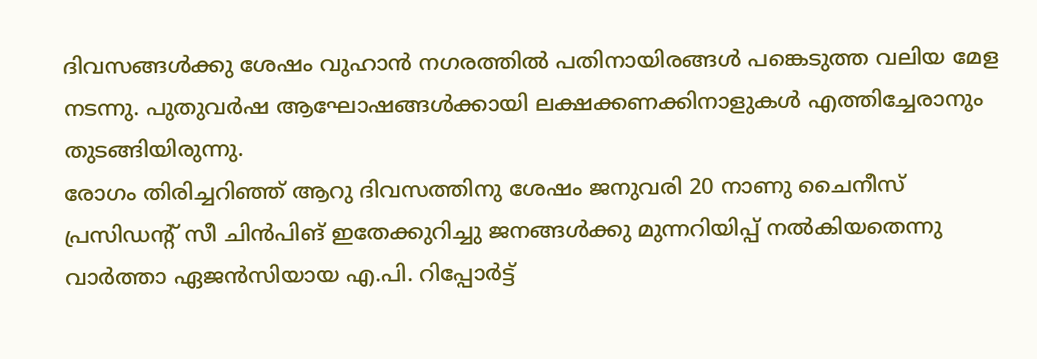ദിവസങ്ങള്‍ക്കു ശേഷം വുഹാന്‍ നഗരത്തില്‍ പതിനായിരങ്ങള്‍ പങ്കെടുത്ത വലിയ മേള നടന്നു. പുതുവര്‍ഷ ആഘോഷങ്ങള്‍ക്കായി ലക്ഷക്കണക്കിനാളുകള്‍ എത്തിച്ചേരാനും തുടങ്ങിയിരുന്നു.
രോഗം തിരിച്ചറിഞ്ഞ്‌ ആറു ദിവസത്തിനു ശേഷം ജനുവരി 20 നാണു ചൈനീസ്‌ പ്രസിഡന്റ്‌ സീ ചിന്‍പിങ്‌ ഇതേക്കുറിച്ചു ജനങ്ങള്‍ക്കു മുന്നറിയിപ്പ്‌ നല്‍കിയതെന്നു വാര്‍ത്താ ഏജന്‍സിയായ എ.പി. റിപ്പോര്‍ട്ട്‌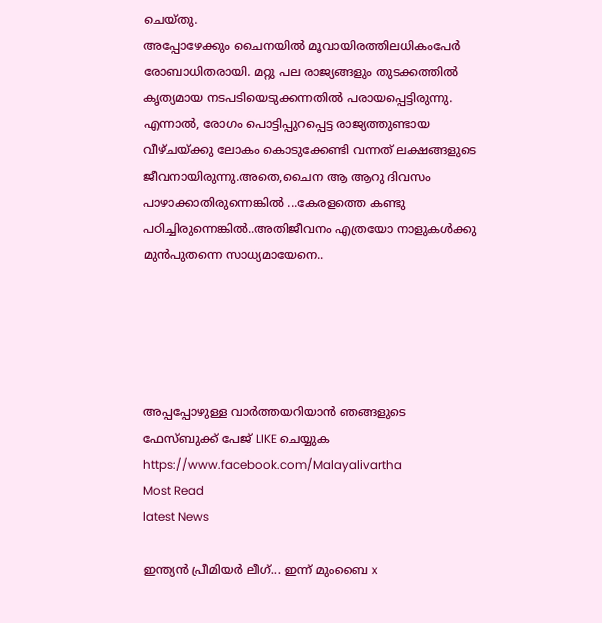ചെയ്‌തു.
അപ്പോഴേക്കും ചൈനയില്‍ മൂവായിരത്തിലധികംപേര്‍ രോബാധിതരായി. മറ്റു പല രാജ്യങ്ങളും തുടക്കത്തില്‍ കൃത്യമായ നടപടിയെടുക്കന്നതില്‍ പരായപ്പെട്ടിരുന്നു. എന്നാല്‍, രോഗം പൊട്ടിപ്പുറപ്പെട്ട രാജ്യത്തുണ്ടായ വീഴ്‌ചയ്‌ക്കു ലോകം കൊടുക്കേണ്ടി വന്നത് ലക്ഷങ്ങളുടെ ജീവനായിരുന്നു.അതെ,ചൈന ആ ആറു ദിവസം പാഴാക്കാതിരുന്നെങ്കിൽ ...കേരളത്തെ കണ്ടു പഠിച്ചിരുന്നെങ്കിൽ..അതിജീവനം എത്രയോ നാളുകൾക്കു മുൻപുതന്നെ സാധ്യമായേനെ..





അപ്പപ്പോഴുള്ള വാര്‍ത്തയറിയാന്‍ ഞങ്ങളുടെ ഫേസ്‌ബുക്ക്‌ പേജ് LIKE ചെയ്യുക
https://www.facebook.com/Malayalivartha
Most Read
latest News

ഇന്ത്യൻ പ്രീമിയർ ലീഗ്... ഇന്ന് മുംബൈ x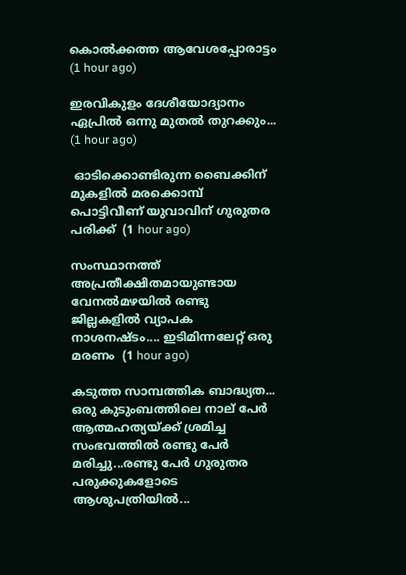കൊൽക്കത്ത ആവേശപ്പോരാട്ടം  (1 hour ago)

ഇരവികുളം ദേശീയോദ്യാനം ഏപ്രിൽ ഒന്നു മുതൽ തുറക്കും...  (1 hour ago)

 ഓടിക്കൊണ്ടിരുന്ന ബൈക്കിന് മുകളില്‍ മരക്കൊമ്പ് പൊട്ടിവീണ് യുവാവിന് ഗുരുതര പരിക്ക്  (1 hour ago)

സംസ്ഥാനത്ത് അപ്രതീക്ഷിതമായുണ്ടായ വേനൽമഴയിൽ രണ്ടു ജില്ലകളിൽ വ്യാപക നാശനഷ്ടം.... ഇടിമിന്നലേറ്റ് ഒരു മരണം  (1 hour ago)

കടുത്ത സാമ്പത്തിക ബാദ്ധ്യത... ഒരു കുടുംബത്തിലെ നാല് പേർ ആത്മഹത്യയ്ക്ക് ശ്രമിച്ച സംഭവത്തിൽ രണ്ടു പേർ മരിച്ചു...രണ്ടു പേർ ഗുരുതര പരുക്കുകളോടെ ആശുപത്രിയിൽ...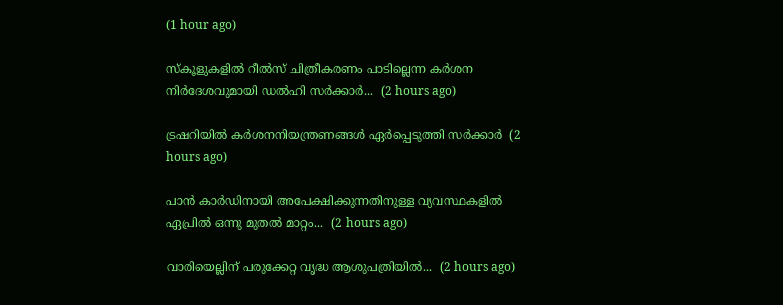(1 hour ago)

സ്‌കൂളുകളിൽ റീൽസ് ചിത്രീകരണം പാടില്ലെന്ന കർശന നിർദേശവുമായി ഡൽഹി സർക്കാർ...  (2 hours ago)

ട്രഷറിയിൽ കർശനനിയന്ത്രണങ്ങൾ ഏർപ്പെടുത്തി സർക്കാർ  (2 hours ago)

പാൻ കാർഡിനായി അപേക്ഷിക്കുന്നതിനുള്ള വ്യവസ്ഥകളിൽ ഏപ്രിൽ ഒന്നു മുതൽ മാറ്റം...  (2 hours ago)

വാരിയെല്ലിന് പരുക്കേറ്റ വൃദ്ധ ആശുപത്രിയിൽ...  (2 hours ago)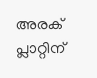അരക് പ്ലാറ്റിന്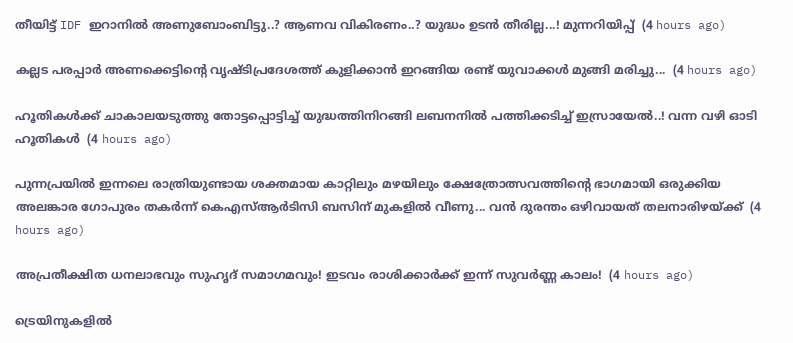തീയിട്ട് IDF ഇറാനിൽ അണുബോംബിട്ടു..? ആണവ വികിരണം..? യുദ്ധം ഉടൻ തീരില്ല...! മുന്നറിയിപ്പ്  (4 hours ago)

കല്ലട പരപ്പാർ അണക്കെട്ടിന്റെ വൃഷ്ടിപ്രദേശത്ത് കുളിക്കാൻ ഇറങ്ങിയ രണ്ട് യുവാക്കൾ മുങ്ങി മരിച്ചു...  (4 hours ago)

ഹൂതികൾക്ക് ചാകാലയടുത്തു തോട്ടപ്പൊട്ടിച്ച് യുദ്ധത്തിനിറങ്ങി ലബനനിൽ പത്തിക്കടിച്ച് ഇസ്രായേൽ..! വന്ന വഴി ഓടി ഹൂതികൾ  (4 hours ago)

പുന്നപ്രയിൽ ഇന്നലെ രാത്രിയുണ്ടായ ശക്തമായ കാറ്റിലും മഴയിലും ക്ഷേത്രോത്സവത്തിന്റെ ഭാഗമായി ഒരുക്കിയ അലങ്കാര ഗോപുരം തകർന്ന് കെഎസ്ആർടിസി ബസിന് മുകളിൽ വീണു... വൻ ദുരന്തം ഒഴിവായത് തലനാരിഴയ്ക്ക്  (4 hours ago)

അപ്രതീക്ഷിത ധനലാഭവും സുഹൃദ് സമാഗമവും! ഇടവം രാശിക്കാർക്ക് ഇന്ന് സുവർണ്ണ കാലം!  (4 hours ago)

ട്രെയിനുകളിൽ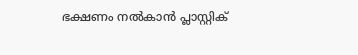ഭക്ഷണം നൽകാൻ പ്ലാസ്റ്റിക്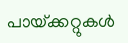പായ്‌ക്കറ്റുകൾ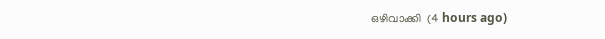ഒഴിവാക്കി  (4 hours ago)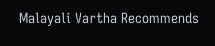Malayali Vartha Recommends